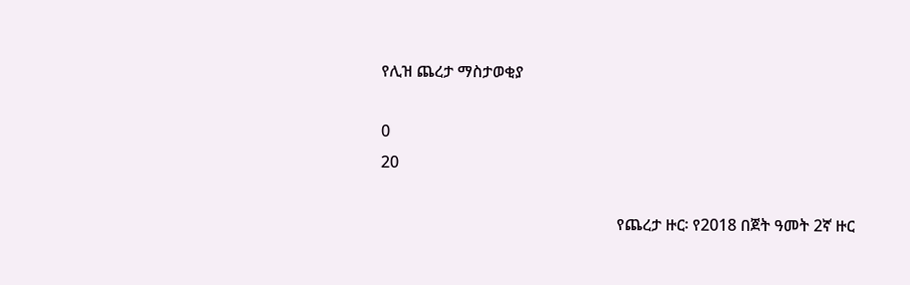የሊዝ ጨረታ ማስታወቂያ

0
20

                                                           የጨረታ ዙር፡ የ2018 በጀት ዓመት 2ኛ ዙር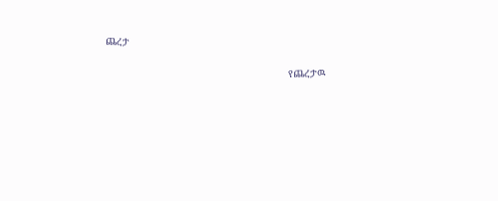ጨረታ

                                                             የጨረታዉ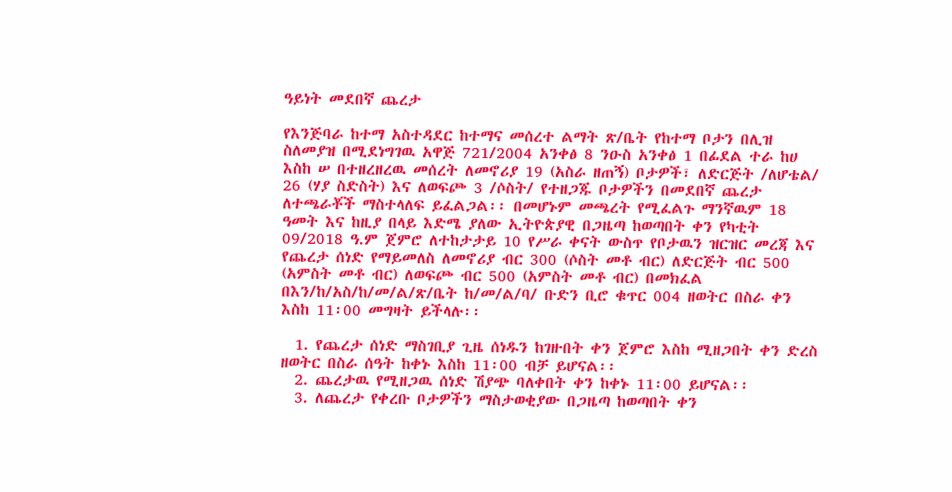ዓይነት መደበኛ ጨረታ

የእንጅባራ ከተማ አስተዳደር ከተማና መሰረተ ልማት ጽ/ቤት የከተማ ቦታን በሊዝ ስለመያዝ በሚደነግገዉ አዋጅ 721/2004 አንቀፅ 8 ንዑስ አንቀፅ 1 በፊደል ተራ ከሀ እስከ ሠ በተዘረዘረዉ መሰረት ለመኖሪያ 19 (አስራ ዘጠኝ) ቦታዎች፣ ለድርጅት /ለሆቴል/ 26 (ሃያ ስድስት) እና ለወፍጮ 3 /ሶስት/ የተዘጋጁ ቦታዎችን በመደበኛ ጨረታ ለተጫራቾች ማስተላለፍ ይፈልጋል፡፡ በመሆኑም መጫረት የሚፈልጉ ማንኛዉም 18 ዓመት እና ከዚያ በላይ እድሜ ያለው ኢትዮጵያዊ በጋዜጣ ከወጣበት ቀን የካቲት 09/2018 ዓ.ም ጀምሮ ለተከታታይ 10 የሥራ ቀናት ውስጥ የቦታዉን ዝርዝር መረጃ እና የጨረታ ሰነድ የማይመለስ ለመኖሪያ ብር 300 (ሶስት መቶ ብር) ለድርጅት ብር 500 (አምስት መቶ ብር) ለወፍጮ ብር 500 (አምስት መቶ ብር) በመክፈል በእን/ከ/አስ/ከ/መ/ል/ጽ/ቤት ከ/መ/ል/ባ/ ቡድን ቢሮ ቁጥር 004 ዘወትር በስራ ቀን እስከ 11፡00 መግዛት ይችላሉ፡፡

  1. የጨረታ ሰነድ ማስገቢያ ጊዜ ሰነዱን ከገዙበት ቀን ጀምሮ እስከ ሚዘጋበት ቀን ድረስ ዘወትር በስራ ሰዓት ከቀኑ እስከ 11፡00 ብቻ ይሆናል፡፡
  2. ጨረታዉ የሚዘጋዉ ሰነድ ሽያጭ ባለቀበት ቀን ከቀኑ 11፡00 ይሆናል፡፡
  3. ለጨረታ የቀረቡ ቦታዎችን ማስታወቂያው በጋዜጣ ከወጣበት ቀን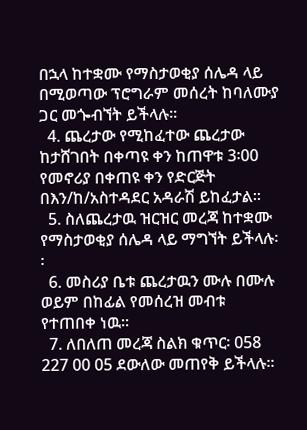በኋላ ከተቋሙ የማስታወቂያ ሰሌዳ ላይ በሚወጣው ፕሮግራም መሰረት ከባለሙያ ጋር መጐብኘት ይችላሉ፡፡
  4. ጨረታው የሚከፈተው ጨረታው ከታሸገበት በቀጣዩ ቀን ከጠዋቱ 3፡00 የመኖሪያ በቀጠዩ ቀን የድርጅት በእን/ከ/አስተዳደር አዳራሽ ይከፈታል፡፡
  5. ስለጨረታዉ ዝርዝር መረጃ ከተቋሙ የማስታወቂያ ሰሌዳ ላይ ማግኘት ይችላሉ፡፡
  6. መስሪያ ቤቱ ጨረታዉን ሙሉ በሙሉ ወይም በከፊል የመሰረዝ መብቱ የተጠበቀ ነዉ፡፡
  7. ለበለጠ መረጃ ስልክ ቁጥር፡ 058 227 00 05 ደውለው መጠየቅ ይችላሉ፡፡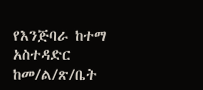የእንጅባራ ከተማ አስተዳድር ከመ/ል/ጽ/ቤት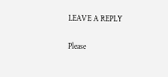LEAVE A REPLY

Please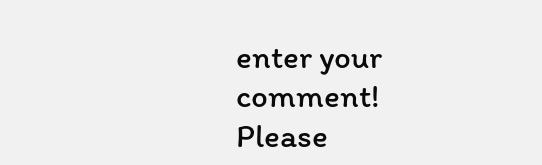enter your comment!
Please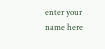enter your name here